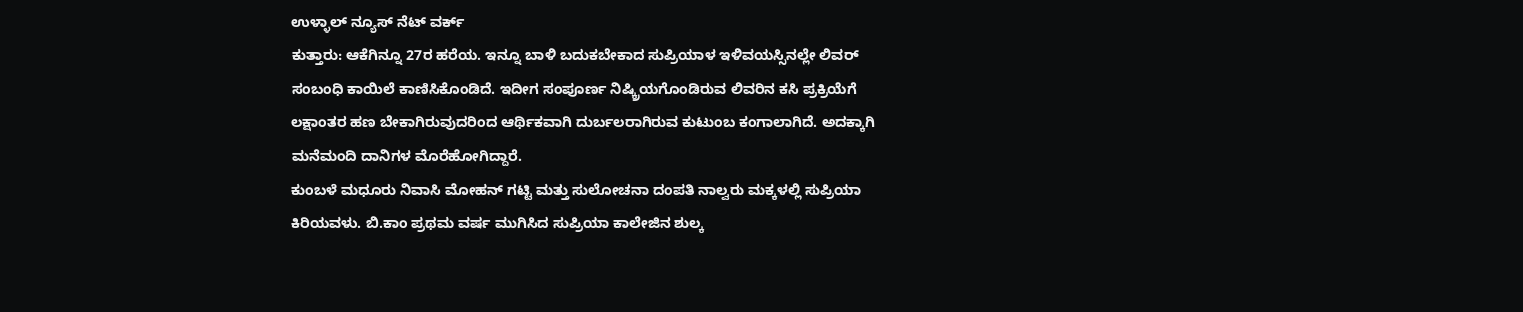ಉಳ್ಳಾಲ್ ನ್ಯೂಸ್ ನೆಟ್ ವರ್ಕ್
ಕುತ್ತಾರು: ಆಕೆಗಿನ್ನೂ 27ರ ಹರೆಯ. ಇನ್ನೂ ಬಾಳಿ ಬದುಕಬೇಕಾದ ಸುಪ್ರಿಯಾಳ ಇಳಿವಯಸ್ಸಿನಲ್ಲೇ ಲಿವರ್ ಸಂಬಂಧಿ ಕಾಯಿಲೆ ಕಾಣಿಸಿಕೊಂಡಿದೆ. ಇದೀಗ ಸಂಪೂರ್ಣ ನಿಷ್ಕ್ರಿಯಗೊಂಡಿರುವ ಲಿವರಿನ ಕಸಿ ಪ್ರಕ್ರಿಯೆಗೆ ಲಕ್ಷಾಂತರ ಹಣ ಬೇಕಾಗಿರುವುದರಿಂದ ಆರ್ಥಿಕವಾಗಿ ದುರ್ಬಲರಾಗಿರುವ ಕುಟುಂಬ ಕಂಗಾಲಾಗಿದೆ. ಅದಕ್ಕಾಗಿ ಮನೆಮಂದಿ ದಾನಿಗಳ ಮೊರೆಹೋಗಿದ್ದಾರೆ.
ಕುಂಬಳೆ ಮಧೂರು ನಿವಾಸಿ ಮೋಹನ್ ಗಟ್ಟಿ ಮತ್ತು ಸುಲೋಚನಾ ದಂಪತಿ ನಾಲ್ವರು ಮಕ್ಕಳಲ್ಲಿ ಸುಪ್ರಿಯಾ ಕಿರಿಯವಳು. ಬಿ.ಕಾಂ ಪ್ರಥಮ ವರ್ಷ ಮುಗಿಸಿದ ಸುಪ್ರಿಯಾ ಕಾಲೇಜಿನ ಶುಲ್ಕ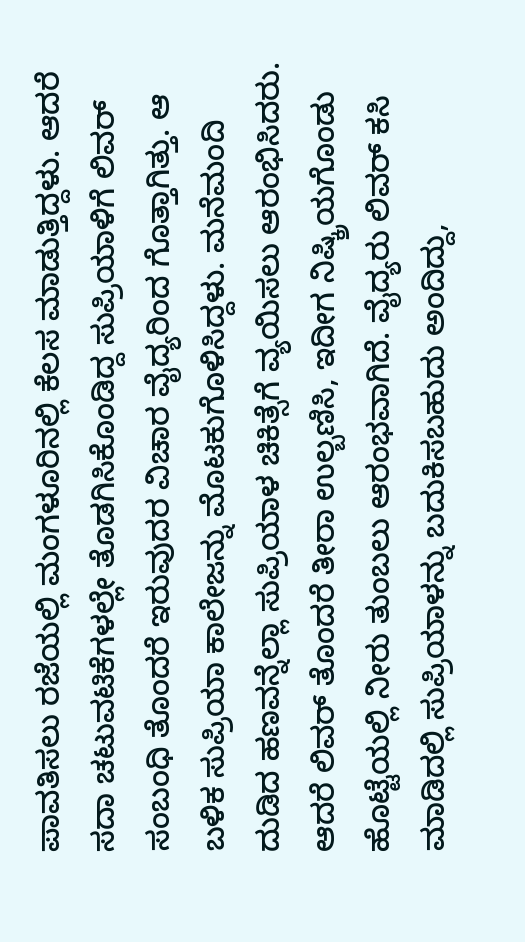ಪಾವತಿಸಲು ರಜೆಯಲ್ಲಿ ಮಂಗಳೂರಿನಲ್ಲಿ ಕೆಲಸ ಮಾಡುತ್ತಿದ್ದಳು. ಆದರೆ ಸದಾ ಚಟುವಟಿಕೆಗಳಲ್ಲೇ ತೊಡಗಿಸಿಕೊಂಡಿದ್ದ ಸುಪ್ರಿಯಾಳಿಗೆ ಲಿವರ್ ಸಂಬಂಧಿ ತೊಂದರೆ ಇರುವುದರ ವಿಚಾರ ವೈದ್ಯರಿಂದ ಗೊತ್ತಾಗಿತ್ತು. ಆ ಬಳಿಕ ಸುಪ್ರಿಯಾ ಕಾಲೇಜನ್ನು ಮೊಟಕುಗೊಳಿಸಿದ್ದಳು. ಮನೆಮಂದಿ ದುಡಿದ ಹಣವನ್ನೆಲ್ಲಾ ಸುಪ್ರಿಯಾಳ ಚಿಕಿತ್ಸೆಗೆ ವ್ಯಯಿಸಲು ಆರಂಭಿಸಿದರು. ಆದರೆ ಲಿವರ್ ತೊಂದರೆ ತೀರಾ ಉಲ್ಬಣಿಸಿ, ಇದೀಗ ನಿಷ್ಕ್ರಿಯಗೊಂಡು ಹೊಟ್ಟೆಯಲ್ಲಿ ನೀರು ತುಂಬಲು ಆರಂಭವಾಗಿದೆ. ವೈದ್ಯರು ಲಿವರ್ ಕಸಿ ಮಾಡಿದಲ್ಲಿ ಸುಪ್ರಿಯಾಳನ್ನು ಬದುಕಿಸಬಹುದು ಅಂದಿದ್ದು,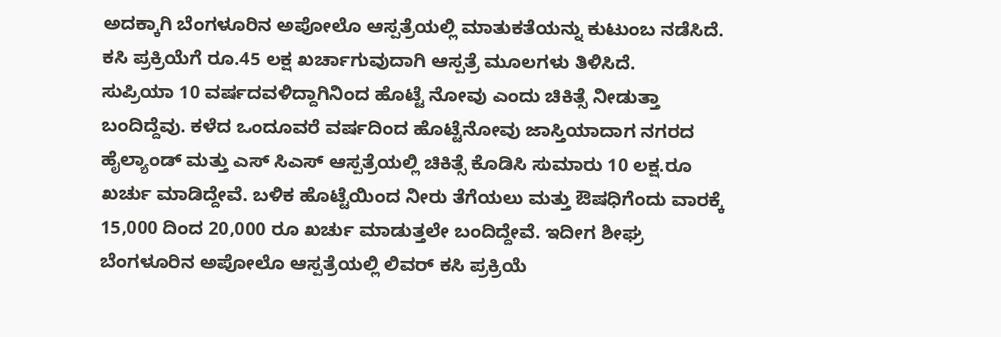ಅದಕ್ಕಾಗಿ ಬೆಂಗಳೂರಿನ ಅಪೋಲೊ ಆಸ್ಪತ್ರೆಯಲ್ಲಿ ಮಾತುಕತೆಯನ್ನು ಕುಟುಂಬ ನಡೆಸಿದೆ. ಕಸಿ ಪ್ರಕ್ರಿಯೆಗೆ ರೂ.45 ಲಕ್ಷ ಖರ್ಚಾಗುವುದಾಗಿ ಆಸ್ಪತ್ರೆ ಮೂಲಗಳು ತಿಳಿಸಿದೆ.
ಸುಪ್ರಿಯಾ 10 ವರ್ಷದವಳಿದ್ದಾಗಿನಿಂದ ಹೊಟ್ಟೆ ನೋವು ಎಂದು ಚಿಕಿತ್ಸೆ ನೀಡುತ್ತಾ ಬಂದಿದ್ದೆವು. ಕಳೆದ ಒಂದೂವರೆ ವರ್ಷದಿಂದ ಹೊಟ್ಟೆನೋವು ಜಾಸ್ತಿಯಾದಾಗ ನಗರದ ಹೈಲ್ಯಾಂಡ್ ಮತ್ತು ಎಸ್ ಸಿಎಸ್ ಆಸ್ಪತ್ರೆಯಲ್ಲಿ ಚಿಕಿತ್ಸೆ ಕೊಡಿಸಿ ಸುಮಾರು 10 ಲಕ್ಷ.ರೂ ಖರ್ಚು ಮಾಡಿದ್ದೇವೆ. ಬಳಿಕ ಹೊಟ್ಟೆಯಿಂದ ನೀರು ತೆಗೆಯಲು ಮತ್ತು ಔಷಧಿಗೆಂದು ವಾರಕ್ಕೆ 15,000 ದಿಂದ 20,000 ರೂ ಖರ್ಚು ಮಾಡುತ್ತಲೇ ಬಂದಿದ್ದೇವೆ. ಇದೀಗ ಶೀಘ್ರ ಬೆಂಗಳೂರಿನ ಅಪೋಲೊ ಆಸ್ಪತ್ರೆಯಲ್ಲಿ ಲಿವರ್ ಕಸಿ ಪ್ರಕ್ರಿಯೆ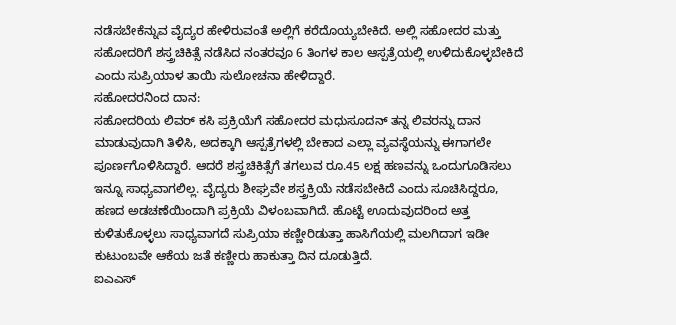ನಡೆಸಬೇಕೆನ್ನುವ ವೈದ್ಯರ ಹೇಳಿರುವಂತೆ ಅಲ್ಲಿಗೆ ಕರೆದೊಯ್ಯಬೇಕಿದೆ. ಅಲ್ಲಿ ಸಹೋದರ ಮತ್ತು ಸಹೋದರಿಗೆ ಶಸ್ತ್ರಚಿಕಿತ್ಸೆ ನಡೆಸಿದ ನಂತರವೂ 6 ತಿಂಗಳ ಕಾಲ ಆಸ್ಪತ್ರೆಯಲ್ಲಿ ಉಳಿದುಕೊಳ್ಳಬೇಕಿದೆ ಎಂದು ಸುಪ್ರಿಯಾಳ ತಾಯಿ ಸುಲೋಚನಾ ಹೇಳಿದ್ದಾರೆ.
ಸಹೋದರನಿಂದ ದಾನ:
ಸಹೋದರಿಯ ಲಿವರ್ ಕಸಿ ಪ್ರಕ್ರಿಯೆಗೆ ಸಹೋದರ ಮಧುಸೂದನ್ ತನ್ನ ಲಿವರನ್ನು ದಾನ ಮಾಡುವುದಾಗಿ ತಿಳಿಸಿ, ಅದಕ್ಕಾಗಿ ಆಸ್ಪತ್ರೆಗಳಲ್ಲಿ ಬೇಕಾದ ಎಲ್ಲಾ ವ್ಯವಸ್ಥೆಯನ್ನು ಈಗಾಗಲೇ ಪೂರ್ಣಗೊಳಿಸಿದ್ದಾರೆ. ಆದರೆ ಶಸ್ತ್ರಚಿಕಿತ್ಸೆಗೆ ತಗಲುವ ರೂ.45 ಲಕ್ಷ ಹಣವನ್ನು ಒಂದುಗೂಡಿಸಲು ಇನ್ನೂ ಸಾಧ್ಯವಾಗಲಿಲ್ಲ. ವೈದ್ಯರು ಶೀಘ್ರವೇ ಶಸ್ತ್ರಕ್ರಿಯೆ ನಡೆಸಬೇಕಿದೆ ಎಂದು ಸೂಚಿಸಿದ್ದರೂ, ಹಣದ ಅಡಚಣೆಯಿಂದಾಗಿ ಪ್ರಕ್ರಿಯೆ ವಿಳಂಬವಾಗಿದೆ. ಹೊಟ್ಟೆ ಊದುವುದರಿಂದ ಅತ್ತ ಕುಳಿತುಕೊಳ್ಳಲು ಸಾಧ್ಯವಾಗದೆ ಸುಪ್ರಿಯಾ ಕಣ್ಣೀರಿಡುತ್ತಾ ಹಾಸಿಗೆಯಲ್ಲಿ ಮಲಗಿದಾಗ ಇಡೀ ಕುಟುಂಬವೇ ಆಕೆಯ ಜತೆ ಕಣ್ಣೀರು ಹಾಕುತ್ತಾ ದಿನ ದೂಡುತ್ತಿದೆ.
ಐಎಎಸ್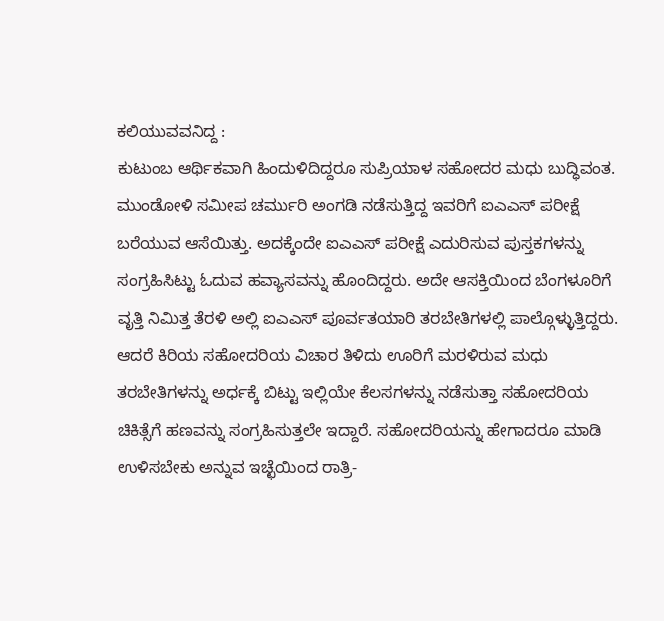ಕಲಿಯುವವನಿದ್ದ :
ಕುಟುಂಬ ಆರ್ಥಿಕವಾಗಿ ಹಿಂದುಳಿದಿದ್ದರೂ ಸುಪ್ರಿಯಾಳ ಸಹೋದರ ಮಧು ಬುದ್ಧಿವಂತ. ಮುಂಡೋಳಿ ಸಮೀಪ ಚರ್ಮುರಿ ಅಂಗಡಿ ನಡೆಸುತ್ತಿದ್ದ ಇವರಿಗೆ ಐಎಎಸ್ ಪರೀಕ್ಷೆ ಬರೆಯುವ ಆಸೆಯಿತ್ತು. ಅದಕ್ಕೆಂದೇ ಐಎಎಸ್ ಪರೀಕ್ಷೆ ಎದುರಿಸುವ ಪುಸ್ತಕಗಳನ್ನು ಸಂಗ್ರಹಿಸಿಟ್ಟು ಓದುವ ಹವ್ಯಾಸವನ್ನು ಹೊಂದಿದ್ದರು. ಅದೇ ಆಸಕ್ತಿಯಿಂದ ಬೆಂಗಳೂರಿಗೆ ವೃತ್ತಿ ನಿಮಿತ್ತ ತೆರಳಿ ಅಲ್ಲಿ ಐಎಎಸ್ ಪೂರ್ವತಯಾರಿ ತರಬೇತಿಗಳಲ್ಲಿ ಪಾಲ್ಗೊಳ್ಳುತ್ತಿದ್ದರು. ಆದರೆ ಕಿರಿಯ ಸಹೋದರಿಯ ವಿಚಾರ ತಿಳಿದು ಊರಿಗೆ ಮರಳಿರುವ ಮಧು ತರಬೇತಿಗಳನ್ನು ಅರ್ಧಕ್ಕೆ ಬಿಟ್ಟು ಇಲ್ಲಿಯೇ ಕೆಲಸಗಳನ್ನು ನಡೆಸುತ್ತಾ ಸಹೋದರಿಯ ಚಿಕಿತ್ಸೆಗೆ ಹಣವನ್ನು ಸಂಗ್ರಹಿಸುತ್ತಲೇ ಇದ್ದಾರೆ. ಸಹೋದರಿಯನ್ನು ಹೇಗಾದರೂ ಮಾಡಿ ಉಳಿಸಬೇಕು ಅನ್ನುವ ಇಚ್ಛೆಯಿಂದ ರಾತ್ರಿ-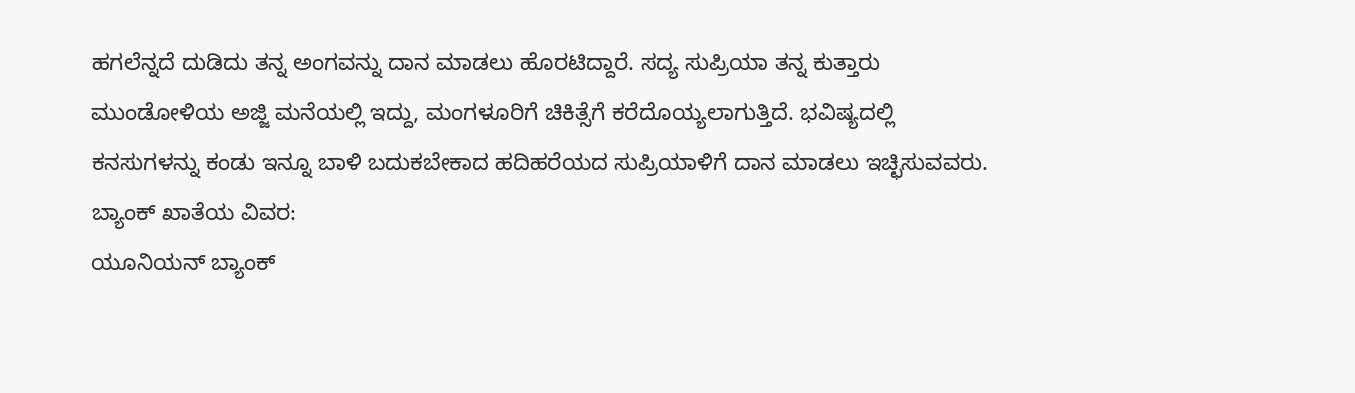ಹಗಲೆನ್ನದೆ ದುಡಿದು ತನ್ನ ಅಂಗವನ್ನು ದಾನ ಮಾಡಲು ಹೊರಟಿದ್ದಾರೆ. ಸದ್ಯ ಸುಪ್ರಿಯಾ ತನ್ನ ಕುತ್ತಾರು ಮುಂಡೋಳಿಯ ಅಜ್ಜಿ ಮನೆಯಲ್ಲಿ ಇದ್ದು, ಮಂಗಳೂರಿಗೆ ಚಿಕಿತ್ಸೆಗೆ ಕರೆದೊಯ್ಯಲಾಗುತ್ತಿದೆ. ಭವಿಷ್ಯದಲ್ಲಿ ಕನಸುಗಳನ್ನು ಕಂಡು ಇನ್ನೂ ಬಾಳಿ ಬದುಕಬೇಕಾದ ಹದಿಹರೆಯದ ಸುಪ್ರಿಯಾಳಿಗೆ ದಾನ ಮಾಡಲು ಇಚ್ಛಿಸುವವರು.
ಬ್ಯಾಂಕ್ ಖಾತೆಯ ವಿವರ:
ಯೂನಿಯನ್ ಬ್ಯಾಂಕ್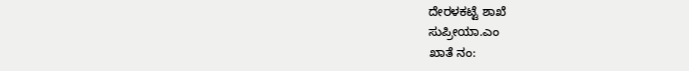ದೇರಳಕಟ್ಟೆ ಶಾಖೆ
ಸುಪ್ರೀಯಾ.ಎಂ
ಖಾತೆ ನಂ: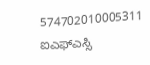574702010005311
ಐಎಫ್ಎಸ್ಸಿ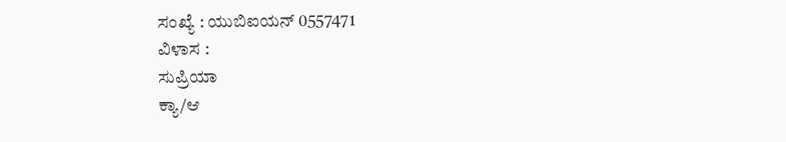ಸಂಖ್ಯೆ : ಯುಬಿಐಯನ್ 0557471
ವಿಳಾಸ :
ಸುಪ್ರಿಯಾ
ಕ್ಯಾ/ಆ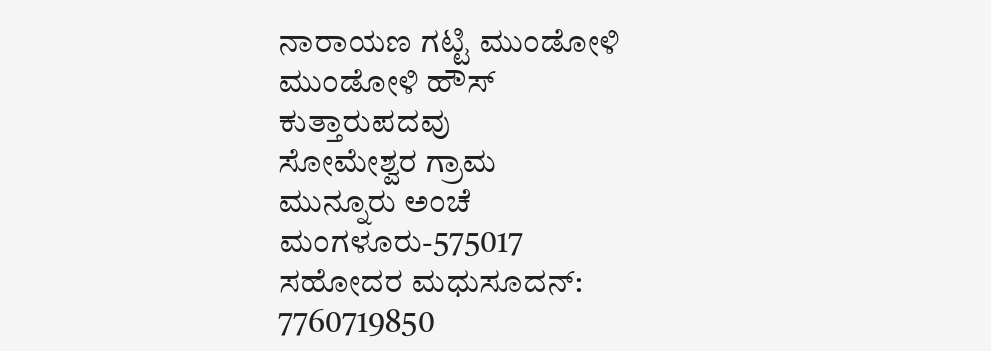ನಾರಾಯಣ ಗಟ್ಟಿ ಮುಂಡೋಳಿ
ಮುಂಡೋಳಿ ಹೌಸ್
ಕುತ್ತಾರುಪದವು
ಸೋಮೇಶ್ವರ ಗ್ರಾಮ
ಮುನ್ನೂರು ಅಂಚೆ
ಮಂಗಳೂರು-575017
ಸಹೋದರ ಮಧುಸೂದನ್: 7760719850